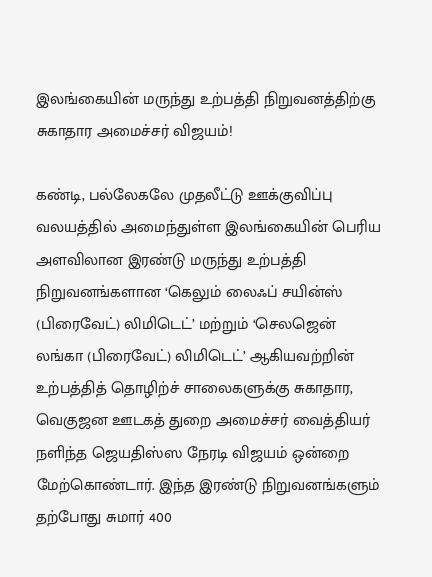இலங்கையின் மருந்து உற்பத்தி நிறுவனத்திற்கு சுகாதார அமைச்சர் விஜயம்!

கண்டி, பல்லேகலே முதலீட்டு ஊக்குவிப்பு வலயத்தில் அமைந்துள்ள இலங்கையின் பெரிய அளவிலான இரண்டு மருந்து உற்பத்தி நிறுவனங்களான ‘கெலும் லைஃப் சயின்ஸ் (பிரைவேட்) லிமிடெட்’ மற்றும் ‘செலஜென் லங்கா (பிரைவேட்) லிமிடெட்’ ஆகியவற்றின் உற்பத்தித் தொழிற்ச் சாலைகளுக்கு சுகாதார, வெகுஜன ஊடகத் துறை அமைச்சர் வைத்தியர் நளிந்த ஜெயதிஸ்ஸ நேரடி விஜயம் ஒன்றை மேற்கொண்டார். இந்த இரண்டு நிறுவனங்களும் தற்போது சுமார் 400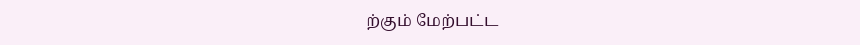ற்கும் மேற்பட்ட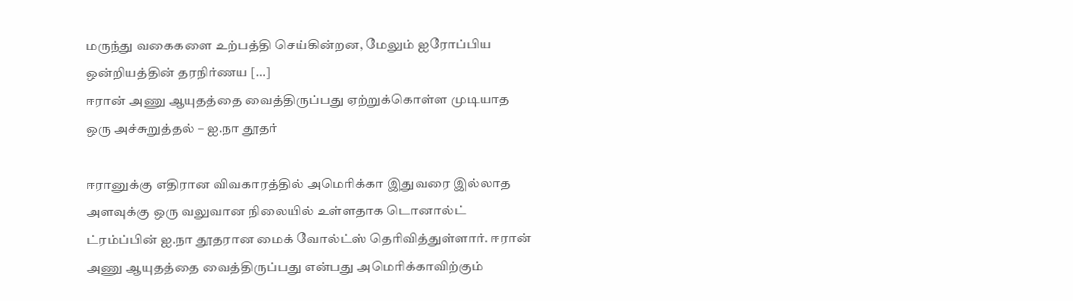மருந்து வகைகளை உற்பத்தி செய்கின்றன, மேலும் ஐரோப்பிய ஒன்றியத்தின் தரநிர்ணய […]
ஈரான் அணு ஆயுதத்தை வைத்திருப்பது ஏற்றுக்கொள்ள முடியாத ஒரு அச்சுறுத்தல் – ஐ.நா தூதர்

ஈரானுக்கு எதிரான விவகாரத்தில் அமெரிக்கா இதுவரை இல்லாத அளவுக்கு ஒரு வலுவான நிலையில் உள்ளதாக டொனால்ட் ட்ரம்ப்பின் ஐ.நா தூதரான மைக் வோல்ட்ஸ் தெரிவித்துள்ளார். ஈரான் அணு ஆயுதத்தை வைத்திருப்பது என்பது அமெரிக்காவிற்கும்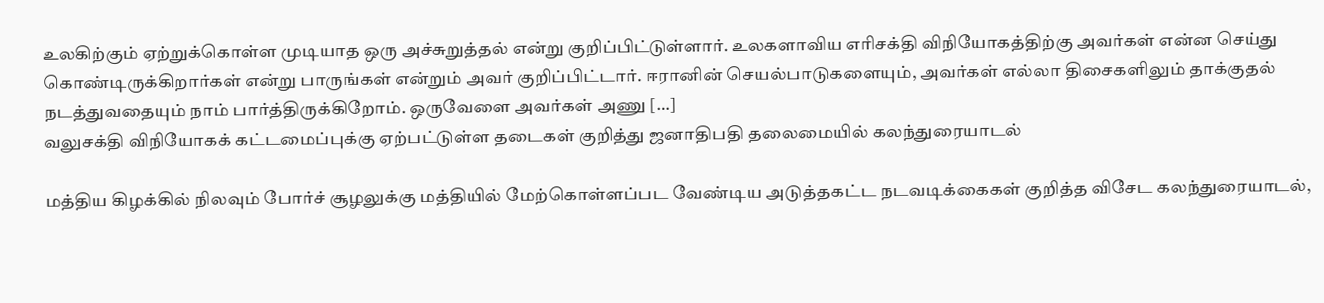உலகிற்கும் ஏற்றுக்கொள்ள முடியாத ஒரு அச்சுறுத்தல் என்று குறிப்பிட்டுள்ளார். உலகளாவிய எரிசக்தி விநியோகத்திற்கு அவர்கள் என்ன செய்து கொண்டிருக்கிறார்கள் என்று பாருங்கள் என்றும் அவர் குறிப்பிட்டார். ஈரானின் செயல்பாடுகளையும், அவர்கள் எல்லா திசைகளிலும் தாக்குதல் நடத்துவதையும் நாம் பார்த்திருக்கிறோம். ஒருவேளை அவர்கள் அணு […]
வலுசக்தி விநியோகக் கட்டமைப்புக்கு ஏற்பட்டுள்ள தடைகள் குறித்து ஜனாதிபதி தலைமையில் கலந்துரையாடல்

மத்திய கிழக்கில் நிலவும் போர்ச் சூழலுக்கு மத்தியில் மேற்கொள்ளப்பட வேண்டிய அடுத்தகட்ட நடவடிக்கைகள் குறித்த விசேட கலந்துரையாடல்,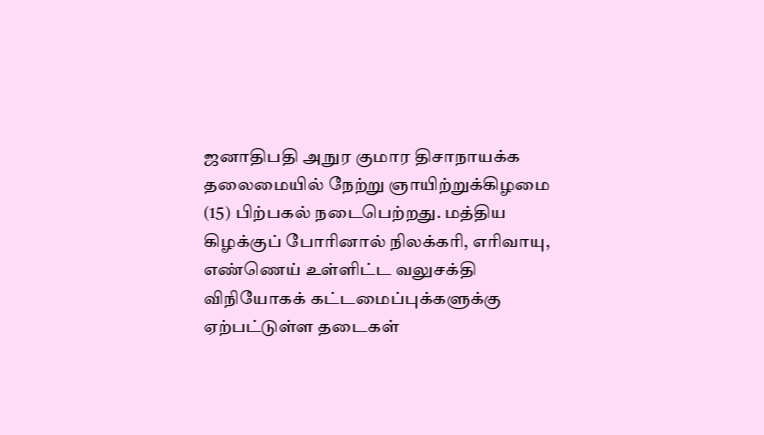ஜனாதிபதி அநுர குமார திசாநாயக்க தலைமையில் நேற்று ஞாயிற்றுக்கிழமை (15) பிற்பகல் நடைபெற்றது. மத்திய கிழக்குப் போரினால் நிலக்கரி, எரிவாயு, எண்ணெய் உள்ளிட்ட வலுசக்தி விநியோகக் கட்டமைப்புக்களுக்கு ஏற்பட்டுள்ள தடைகள்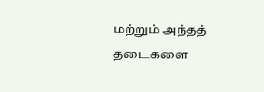மற்றும் அந்தத் தடைகளை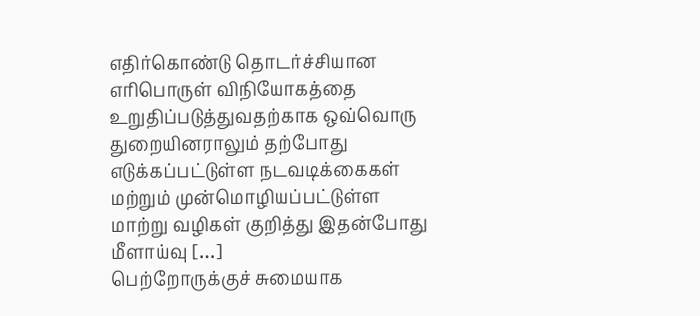எதிர்கொண்டு தொடர்ச்சியான எரிபொருள் விநியோகத்தை உறுதிப்படுத்துவதற்காக ஒவ்வொரு துறையினராலும் தற்போது எடுக்கப்பட்டுள்ள நடவடிக்கைகள் மற்றும் முன்மொழியப்பட்டுள்ள மாற்று வழிகள் குறித்து இதன்போது மீளாய்வு […]
பெற்றோருக்குச் சுமையாக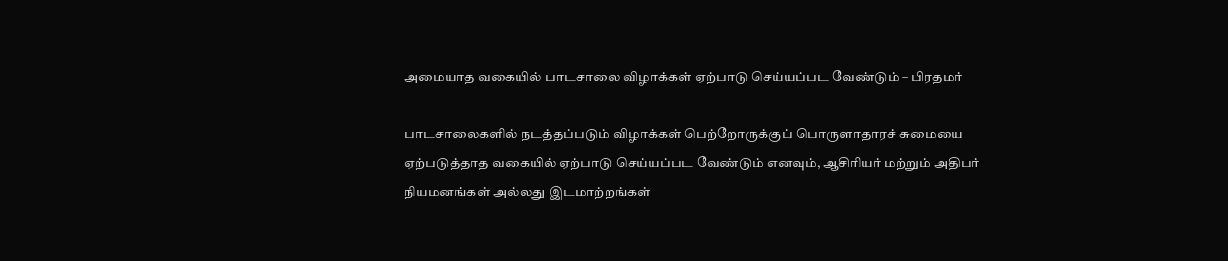அமையாத வகையில் பாடசாலை விழாக்கள் ஏற்பாடு செய்யப்பட வேண்டும் – பிரதமர்

பாடசாலைகளில் நடத்தப்படும் விழாக்கள் பெற்றோருக்குப் பொருளாதாரச் சுமையை ஏற்படுத்தாத வகையில் ஏற்பாடு செய்யப்பட வேண்டும் எனவும், ஆசிரியர் மற்றும் அதிபர் நியமனங்கள் அல்லது இடமாற்றங்கள்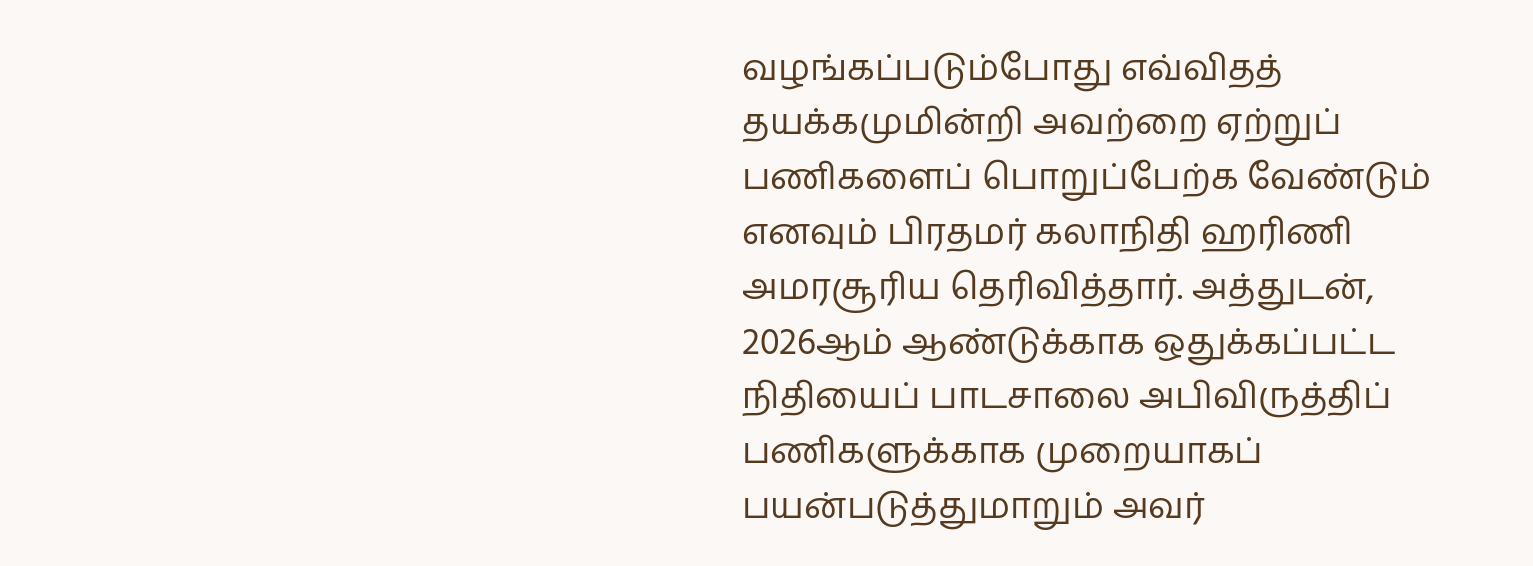வழங்கப்படும்போது எவ்விதத் தயக்கமுமின்றி அவற்றை ஏற்றுப் பணிகளைப் பொறுப்பேற்க வேண்டும் எனவும் பிரதமர் கலாநிதி ஹரிணி அமரசூரிய தெரிவித்தார். அத்துடன், 2026ஆம் ஆண்டுக்காக ஒதுக்கப்பட்ட நிதியைப் பாடசாலை அபிவிருத்திப் பணிகளுக்காக முறையாகப் பயன்படுத்துமாறும் அவர்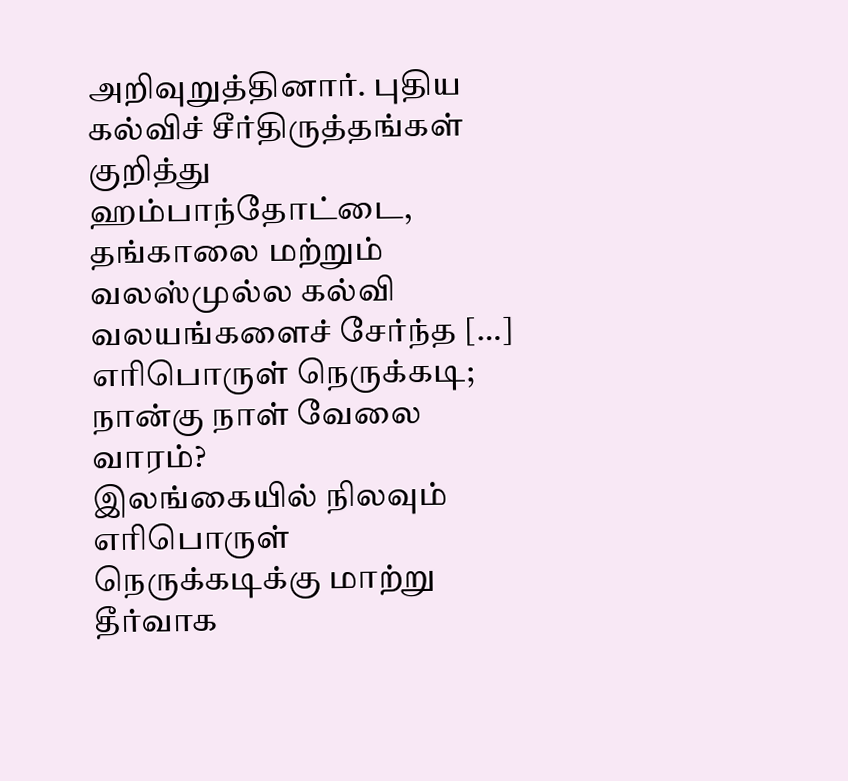அறிவுறுத்தினார். புதிய கல்விச் சீர்திருத்தங்கள் குறித்து ஹம்பாந்தோட்டை, தங்காலை மற்றும் வலஸ்முல்ல கல்வி வலயங்களைச் சேர்ந்த […]
எரிபொருள் நெருக்கடி; நான்கு நாள் வேலை வாரம்?
இலங்கையில் நிலவும் எரிபொருள் நெருக்கடிக்கு மாற்று தீர்வாக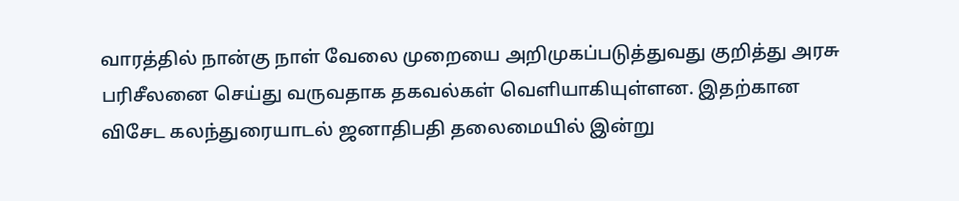வாரத்தில் நான்கு நாள் வேலை முறையை அறிமுகப்படுத்துவது குறித்து அரசு பரிசீலனை செய்து வருவதாக தகவல்கள் வெளியாகியுள்ளன. இதற்கான விசேட கலந்துரையாடல் ஜனாதிபதி தலைமையில் இன்று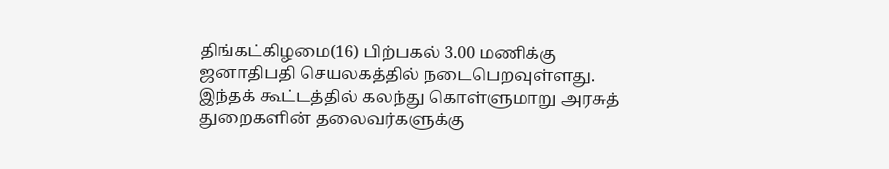திங்கட்கிழமை(16) பிற்பகல் 3.00 மணிக்கு ஜனாதிபதி செயலகத்தில் நடைபெறவுள்ளது. இந்தக் கூட்டத்தில் கலந்து கொள்ளுமாறு அரசுத் துறைகளின் தலைவர்களுக்கு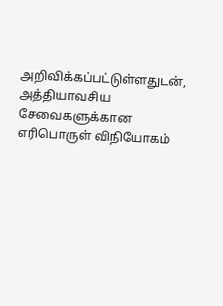அறிவிக்கப்பட்டுள்ளதுடன், அத்தியாவசிய சேவைகளுக்கான எரிபொருள் விநியோகம்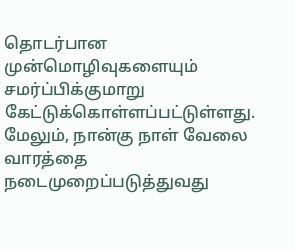தொடர்பான முன்மொழிவுகளையும் சமர்ப்பிக்குமாறு கேட்டுக்கொள்ளப்பட்டுள்ளது. மேலும், நான்கு நாள் வேலை வாரத்தை நடைமுறைப்படுத்துவது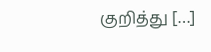குறித்து […]